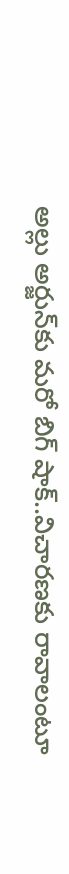అల్లు అర్జున్‌కు మరో బిగ్ షాక్..విచారణకు రావాలంటూ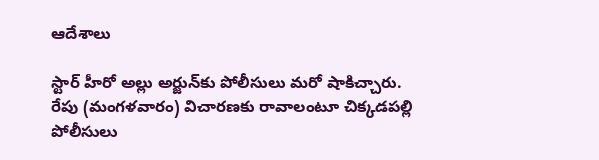ఆదేశాలు

స్టార్ హీరో అల్లు అర్జున్‌కు పోలీసులు మరో షాకిచ్చారు. రేపు (మంగళవారం) విచారణకు రావాలంటూ చిక్కడపల్లి పోలీసులు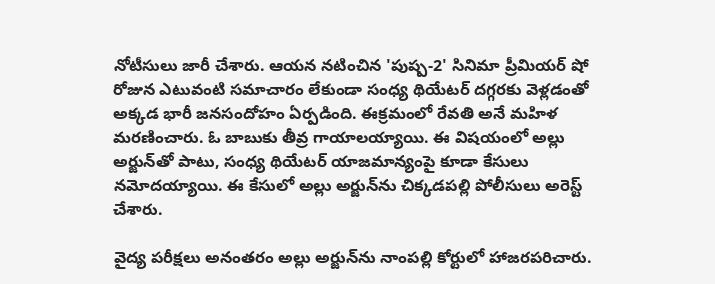నోటీసులు జారీ చేశారు. ఆయన నటించిన 'పుష్ప-2' సినిమా ప్రీమియర్ షో రోజున ఎటువంటి సమాచారం లేకుండా సంధ్య థియేటర్ దగ్గరకు వెళ్లడంతో అక్కడ భారీ జనసందోహం ఏర్పడింది. ఈక్రమంలో రేవతి అనే మహిళ మరణించారు. ఓ బాబుకు తీవ్ర గాయాలయ్యాయి. ఈ విషయంలో అల్లు అర్జున్‌తో పాటు, సంధ్య థియేటర్ యాజమాన్యంపై కూడా కేసులు నమోదయ్యాయి. ఈ కేసులో అల్లు అర్జున్‌ను చిక్కడపల్లి పోలీసులు అరెస్ట్ చేశారు.

వైద్య పరీక్షలు అనంతరం అల్లు అర్జున్‌ను నాంపల్లి కోర్టులో హాజరపరిచారు.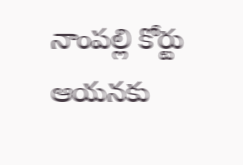నాంపల్లి కోర్టు ఆయనకు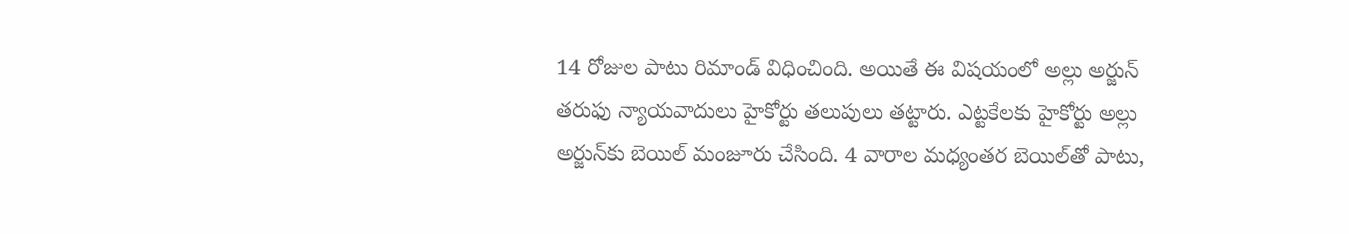14 రోజుల పాటు రిమాండ్ విధించింది. అయితే ఈ విషయంలో అల్లు అర్జున్ తరుఫు న్యాయవాదులు హైకోర్టు తలుపులు తట్టారు. ఎట్టకేలకు హైకోర్టు అల్లు అర్జున్‌కు బెయిల్ మంజూరు చేసింది. 4 వారాల మధ్యంతర బెయిల్‌తో పాటు,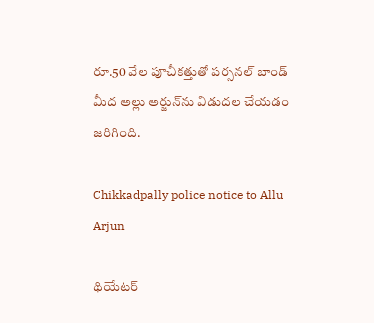రూ.50 వేల పూచీకత్తుతో పర్సనల్ బాండ్ మీద అల్లు అర్జున్‌ను విడుదల చేయడం జరిగింది.

Chikkadpally police notice to Allu Arjun

థియేటర్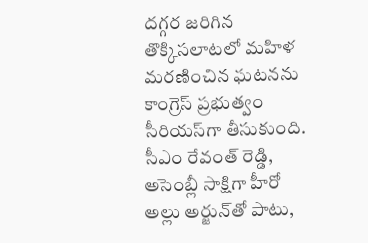దగ్గర జరిగిన తొక్కిసలాటలో మహిళ మరణించిన ఘటనను కాంగ్రెస్ ప్రభుత్వం సీరియస్‌గా తీసుకుంది. సీఎం రేవంత్ రెడ్డి, అసెంబ్లీ సాక్షిగా హీరో అల్లు అర్జున్‌తో పాటు,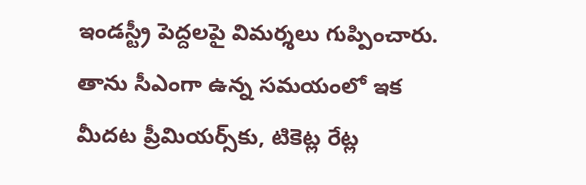ఇండస్ట్రీ పెద్దలపై విమర్శలు గుప్పించారు. తాను సీఎంగా ఉన్న సమయంలో ఇక మీదట ప్రీమియర్స్‌కు, టికెట్ల రేట్ల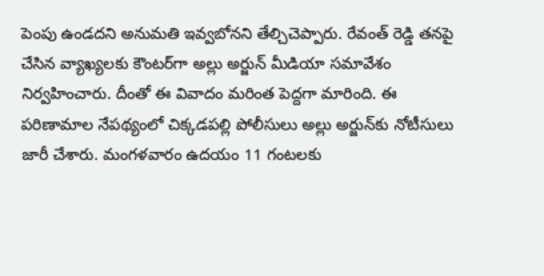పెంపు ఉండదని అనుమతి ఇవ్వబోనని తేల్చిచెప్పారు. రేవంత్ రెడ్డి తనపై చేసిన వ్యాఖ్యలకు కౌంటర్‌గా అల్లు అర్జున్ మీడియా సమావేశం నిర్వహించారు. దీంతో ఈ వివాదం మరింత పెద్దగా మారింది. ఈ పరిణామాల నేపథ్యంలో చిక్కడపల్లి పోలీసులు అల్లు అర్జున్‌కు నోటీసులు జారీ చేశారు. మంగళవారం ఉదయం 11 గంటలకు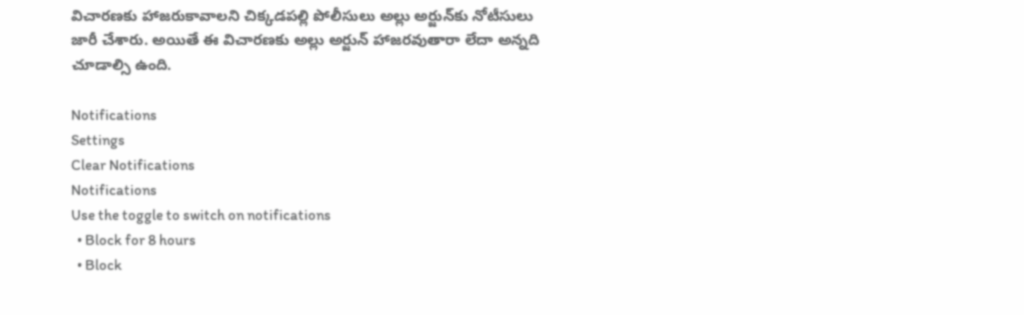విచారణకు హాజరుకావాలని చిక్కడపల్లి పోలీసులు అల్లు అర్జున్‌కు నోటీసులు జారీ చేశారు. అయితే ఈ విచారణకు అల్లు అర్జున్ హాజరవుతారా లేదా అన్నది చూడాల్సి ఉంది.

Notifications
Settings
Clear Notifications
Notifications
Use the toggle to switch on notifications
  • Block for 8 hours
  • Block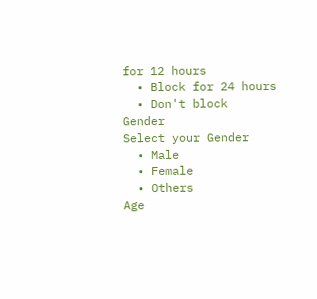for 12 hours
  • Block for 24 hours
  • Don't block
Gender
Select your Gender
  • Male
  • Female
  • Others
Age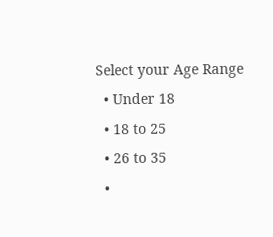Select your Age Range
  • Under 18
  • 18 to 25
  • 26 to 35
  •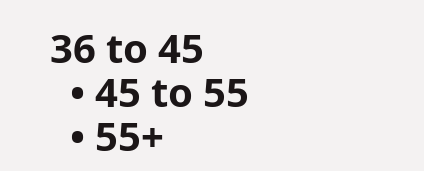36 to 45
  • 45 to 55
  • 55+